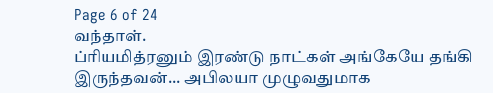Page 6 of 24
வந்தாள்.
ப்ரியமித்ரனும் இரண்டு நாட்கள் அங்கேயே தங்கி இருந்தவன்... அபிலயா முழுவதுமாக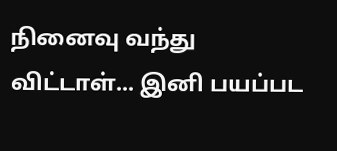நினைவு வந்து விட்டாள்... இனி பயப்பட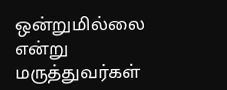ஒன்றுமில்லை என்று மருத்துவர்கள்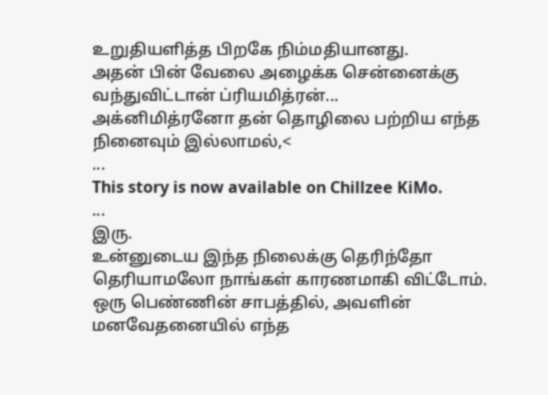உறுதியளித்த பிறகே நிம்மதியானது.
அதன் பின் வேலை அழைக்க சென்னைக்கு வந்துவிட்டான் ப்ரியமித்ரன்...
அக்னிமித்ரனோ தன் தொழிலை பற்றிய எந்த நினைவும் இல்லாமல்,<
...
This story is now available on Chillzee KiMo.
...
இரு.
உன்னுடைய இந்த நிலைக்கு தெரிந்தோ தெரியாமலோ நாங்கள் காரணமாகி விட்டோம். ஒரு பெண்ணின் சாபத்தில், அவளின் மனவேதனையில் எந்த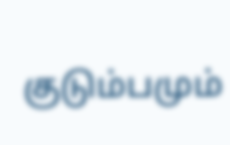குடும்பமும்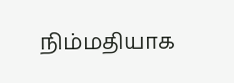நிம்மதியாக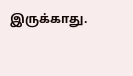இருக்காது.